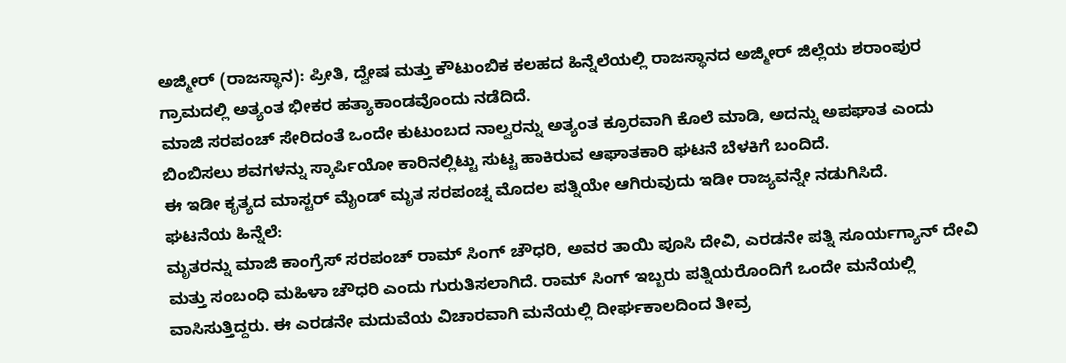ಅಜ್ಮೀರ್ (ರಾಜಸ್ಥಾನ): ಪ್ರೀತಿ, ದ್ವೇಷ ಮತ್ತು ಕೌಟುಂಬಿಕ ಕಲಹದ ಹಿನ್ನೆಲೆಯಲ್ಲಿ ರಾಜಸ್ಥಾನದ ಅಜ್ಮೀರ್ ಜಿಲ್ಲೆಯ ಶರಾಂಪುರ ಗ್ರಾಮದಲ್ಲಿ ಅತ್ಯಂತ ಭೀಕರ ಹತ್ಯಾಕಾಂಡವೊಂದು ನಡೆದಿದೆ.
ಮಾಜಿ ಸರಪಂಚ್ ಸೇರಿದಂತೆ ಒಂದೇ ಕುಟುಂಬದ ನಾಲ್ವರನ್ನು ಅತ್ಯಂತ ಕ್ರೂರವಾಗಿ ಕೊಲೆ ಮಾಡಿ, ಅದನ್ನು ಅಪಘಾತ ಎಂದು ಬಿಂಬಿಸಲು ಶವಗಳನ್ನು ಸ್ಕಾರ್ಪಿಯೋ ಕಾರಿನಲ್ಲಿಟ್ಟು ಸುಟ್ಟ ಹಾಕಿರುವ ಆಘಾತಕಾರಿ ಘಟನೆ ಬೆಳಕಿಗೆ ಬಂದಿದೆ.
ಈ ಇಡೀ ಕೃತ್ಯದ ಮಾಸ್ಟರ್ ಮೈಂಡ್ ಮೃತ ಸರಪಂಚ್ನ ಮೊದಲ ಪತ್ನಿಯೇ ಆಗಿರುವುದು ಇಡೀ ರಾಜ್ಯವನ್ನೇ ನಡುಗಿಸಿದೆ.
ಘಟನೆಯ ಹಿನ್ನೆಲೆ:
ಮೃತರನ್ನು ಮಾಜಿ ಕಾಂಗ್ರೆಸ್ ಸರಪಂಚ್ ರಾಮ್ ಸಿಂಗ್ ಚೌಧರಿ, ಅವರ ತಾಯಿ ಪೂಸಿ ದೇವಿ, ಎರಡನೇ ಪತ್ನಿ ಸೂರ್ಯಗ್ಯಾನ್ ದೇವಿ ಮತ್ತು ಸಂಬಂಧಿ ಮಹಿಳಾ ಚೌಧರಿ ಎಂದು ಗುರುತಿಸಲಾಗಿದೆ. ರಾಮ್ ಸಿಂಗ್ ಇಬ್ಬರು ಪತ್ನಿಯರೊಂದಿಗೆ ಒಂದೇ ಮನೆಯಲ್ಲಿ ವಾಸಿಸುತ್ತಿದ್ದರು. ಈ ಎರಡನೇ ಮದುವೆಯ ವಿಚಾರವಾಗಿ ಮನೆಯಲ್ಲಿ ದೀರ್ಘಕಾಲದಿಂದ ತೀವ್ರ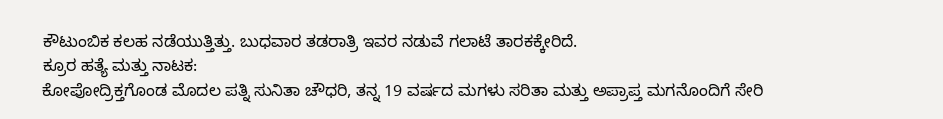ಕೌಟುಂಬಿಕ ಕಲಹ ನಡೆಯುತ್ತಿತ್ತು. ಬುಧವಾರ ತಡರಾತ್ರಿ ಇವರ ನಡುವೆ ಗಲಾಟೆ ತಾರಕಕ್ಕೇರಿದೆ.
ಕ್ರೂರ ಹತ್ಯೆ ಮತ್ತು ನಾಟಕ:
ಕೋಪೋದ್ರಿಕ್ತಗೊಂಡ ಮೊದಲ ಪತ್ನಿ ಸುನಿತಾ ಚೌಧರಿ, ತನ್ನ 19 ವರ್ಷದ ಮಗಳು ಸರಿತಾ ಮತ್ತು ಅಪ್ರಾಪ್ತ ಮಗನೊಂದಿಗೆ ಸೇರಿ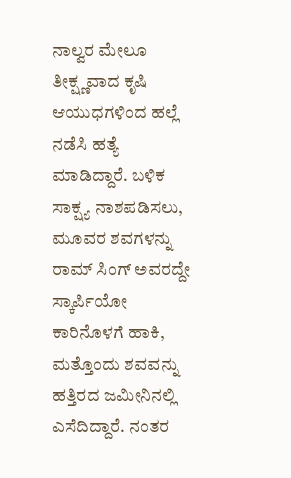ನಾಲ್ವರ ಮೇಲೂ ತೀಕ್ಷ್ಣವಾದ ಕೃಷಿ ಆಯುಧಗಳಿಂದ ಹಲ್ಲೆ ನಡೆಸಿ ಹತ್ಯೆ ಮಾಡಿದ್ದಾರೆ. ಬಳಿಕ ಸಾಕ್ಷ್ಯ ನಾಶಪಡಿಸಲು, ಮೂವರ ಶವಗಳನ್ನು ರಾಮ್ ಸಿಂಗ್ ಅವರದ್ದೇ ಸ್ಕಾರ್ಪಿಯೋ ಕಾರಿನೊಳಗೆ ಹಾಕಿ, ಮತ್ತೊಂದು ಶವವನ್ನು ಹತ್ತಿರದ ಜಮೀನಿನಲ್ಲಿ ಎಸೆದಿದ್ದಾರೆ. ನಂತರ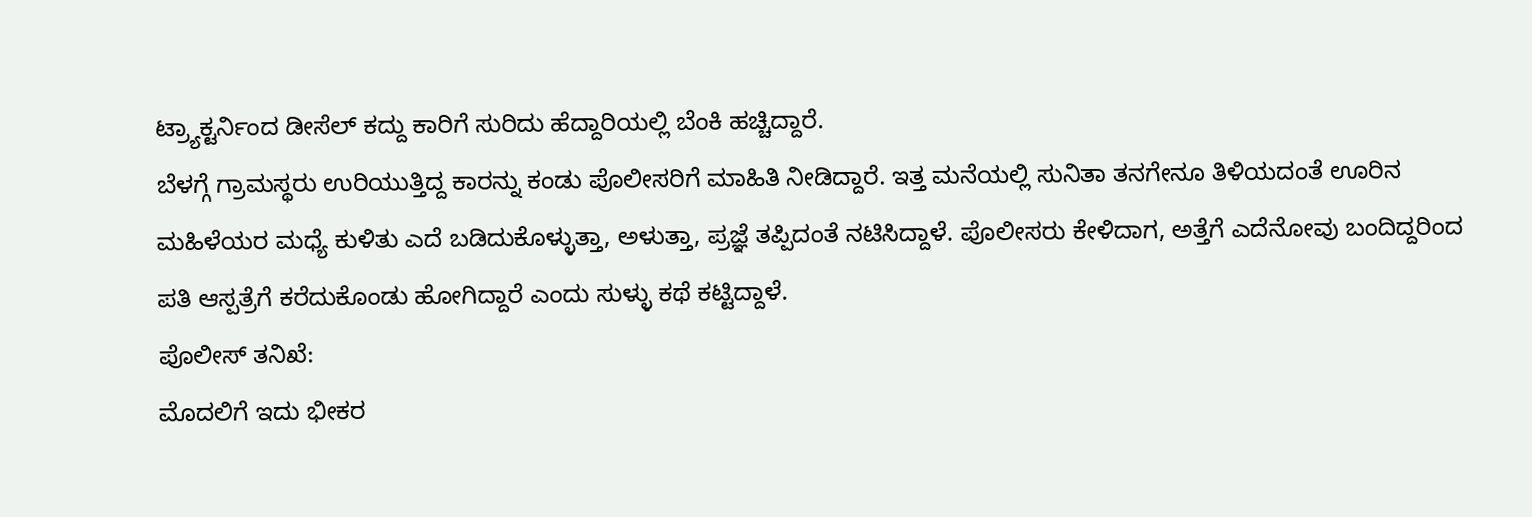ಟ್ರ್ಯಾಕ್ಟರ್ನಿಂದ ಡೀಸೆಲ್ ಕದ್ದು ಕಾರಿಗೆ ಸುರಿದು ಹೆದ್ದಾರಿಯಲ್ಲಿ ಬೆಂಕಿ ಹಚ್ಚಿದ್ದಾರೆ.
ಬೆಳಗ್ಗೆ ಗ್ರಾಮಸ್ಥರು ಉರಿಯುತ್ತಿದ್ದ ಕಾರನ್ನು ಕಂಡು ಪೊಲೀಸರಿಗೆ ಮಾಹಿತಿ ನೀಡಿದ್ದಾರೆ. ಇತ್ತ ಮನೆಯಲ್ಲಿ ಸುನಿತಾ ತನಗೇನೂ ತಿಳಿಯದಂತೆ ಊರಿನ ಮಹಿಳೆಯರ ಮಧ್ಯೆ ಕುಳಿತು ಎದೆ ಬಡಿದುಕೊಳ್ಳುತ್ತಾ, ಅಳುತ್ತಾ, ಪ್ರಜ್ಞೆ ತಪ್ಪಿದಂತೆ ನಟಿಸಿದ್ದಾಳೆ. ಪೊಲೀಸರು ಕೇಳಿದಾಗ, ಅತ್ತೆಗೆ ಎದೆನೋವು ಬಂದಿದ್ದರಿಂದ ಪತಿ ಆಸ್ಪತ್ರೆಗೆ ಕರೆದುಕೊಂಡು ಹೋಗಿದ್ದಾರೆ ಎಂದು ಸುಳ್ಳು ಕಥೆ ಕಟ್ಟಿದ್ದಾಳೆ.
ಪೊಲೀಸ್ ತನಿಖೆ:
ಮೊದಲಿಗೆ ಇದು ಭೀಕರ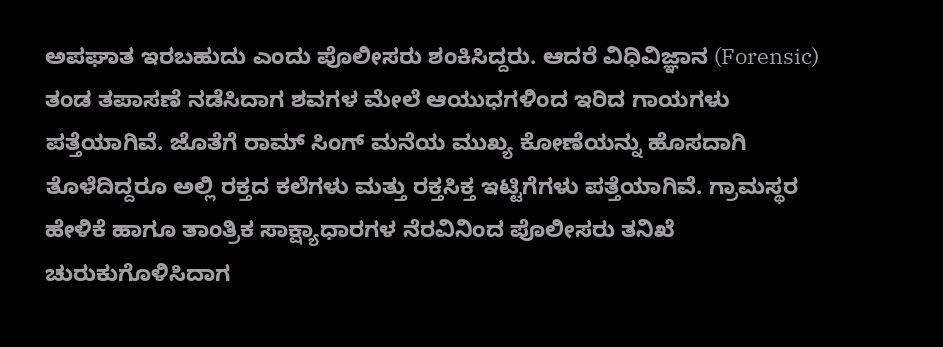ಅಪಘಾತ ಇರಬಹುದು ಎಂದು ಪೊಲೀಸರು ಶಂಕಿಸಿದ್ದರು. ಆದರೆ ವಿಧಿವಿಜ್ಞಾನ (Forensic) ತಂಡ ತಪಾಸಣೆ ನಡೆಸಿದಾಗ ಶವಗಳ ಮೇಲೆ ಆಯುಧಗಳಿಂದ ಇರಿದ ಗಾಯಗಳು ಪತ್ತೆಯಾಗಿವೆ. ಜೊತೆಗೆ ರಾಮ್ ಸಿಂಗ್ ಮನೆಯ ಮುಖ್ಯ ಕೋಣೆಯನ್ನು ಹೊಸದಾಗಿ ತೊಳೆದಿದ್ದರೂ ಅಲ್ಲಿ ರಕ್ತದ ಕಲೆಗಳು ಮತ್ತು ರಕ್ತಸಿಕ್ತ ಇಟ್ಟಿಗೆಗಳು ಪತ್ತೆಯಾಗಿವೆ. ಗ್ರಾಮಸ್ಥರ ಹೇಳಿಕೆ ಹಾಗೂ ತಾಂತ್ರಿಕ ಸಾಕ್ಷ್ಯಾಧಾರಗಳ ನೆರವಿನಿಂದ ಪೊಲೀಸರು ತನಿಖೆ ಚುರುಕುಗೊಳಿಸಿದಾಗ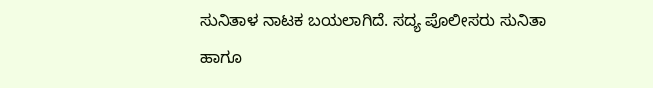ಸುನಿತಾಳ ನಾಟಕ ಬಯಲಾಗಿದೆ. ಸದ್ಯ ಪೊಲೀಸರು ಸುನಿತಾ ಹಾಗೂ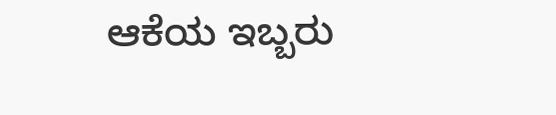ಆಕೆಯ ಇಬ್ಬರು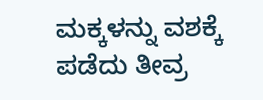ಮಕ್ಕಳನ್ನು ವಶಕ್ಕೆ ಪಡೆದು ತೀವ್ರ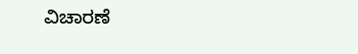ವಿಚಾರಣೆ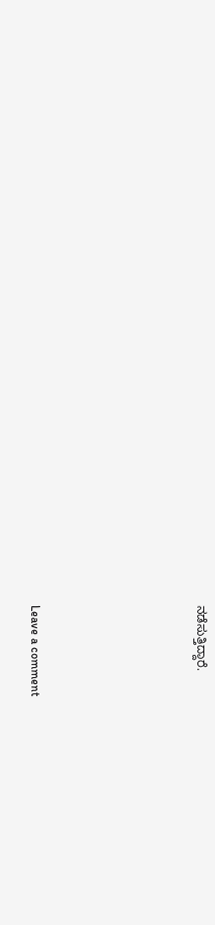ನಡೆಸುತ್ತಿದ್ದಾರೆ.





Leave a comment